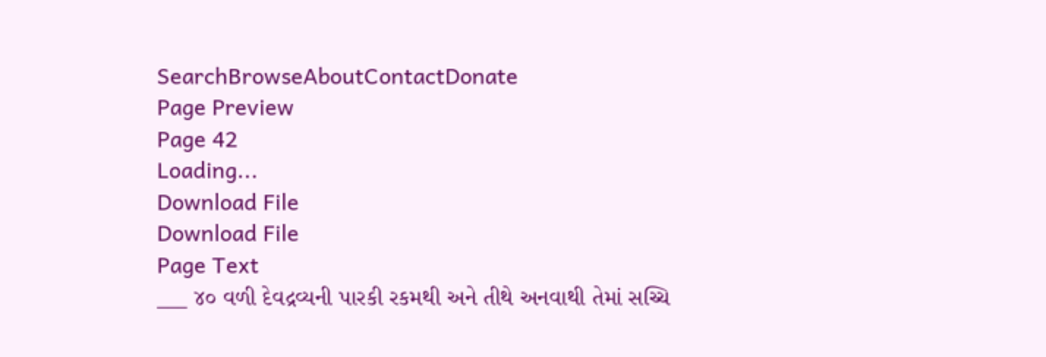SearchBrowseAboutContactDonate
Page Preview
Page 42
Loading...
Download File
Download File
Page Text
___ ૪૦ વળી દેવદ્રવ્યની પારકી રકમથી અને તીથે અનવાથી તેમાં સચ્ચિ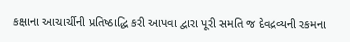કક્ષાના આચાર્ચીની પ્રતિષ્ઠાદ્ધિ કરી આપવા દ્વારા પૂરી સમતિ જ દેવદ્રવ્યની રકમના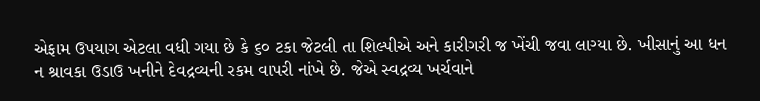એફામ ઉપયાગ એટલા વધી ગયા છે કે ૬૦ ટકા જેટલી તા શિલ્પીએ અને કારીગરી જ ખેંચી જવા લાગ્યા છે. ખીસાનું આ ધન ન શ્રાવકા ઉડાઉ ખનીને દેવદ્રવ્યની રકમ વાપરી નાંખે છે. જેએ સ્વદ્રવ્ય ખર્ચવાને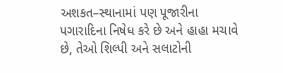અશકત–સ્થાનામાં પણ પૂજારીના પગારાદિના નિષેધ કરે છે અને હાહા મચાવે છે, તેઓ શિલ્પી અને સલાટોની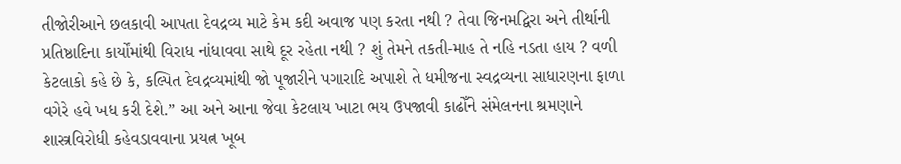તીજોરીઆને છલકાવી આપતા દેવદ્રવ્ય માટે કેમ કદી અવાજ પણ કરતા નથી ? તેવા જિનમદ્વિરા અને તીર્થાની પ્રતિષ્ઠાદિના કાર્યોંમાંથી વિરાધ નાંધાવવા સાથે દૂર રહેતા નથી ? શું તેમને તકતી-માહ તે નહિ નડતા હાય ? વળી કેટલાકો કહે છે કે, કલ્પિત દેવદ્રવ્યમાંથી જો પૂજારીને પગારાદિ અપાશે તે ધમીજના સ્વદ્રવ્યના સાધારણના ફાળા વગેરે હવે ખધ કરી દેશે.” આ અને આના જેવા કેટલાય ખાટા ભય ઉપજાવી કાઢોઁને સંમેલનના શ્રમણાને શાસ્ત્રવિરોધી કહેવડાવવાના પ્રયત્ન ખૂબ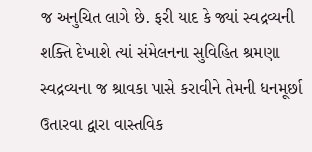જ અનુચિત લાગે છે. ફરી યાદ કે જ્યાં સ્વદ્રવ્યની શક્તિ દેખાશે ત્યાં સંમેલનના સુવિહિત શ્રમણા સ્વદ્રવ્યના જ શ્રાવકા પાસે કરાવીને તેમની ધનમૂર્છા ઉતારવા દ્વારા વાસ્તવિક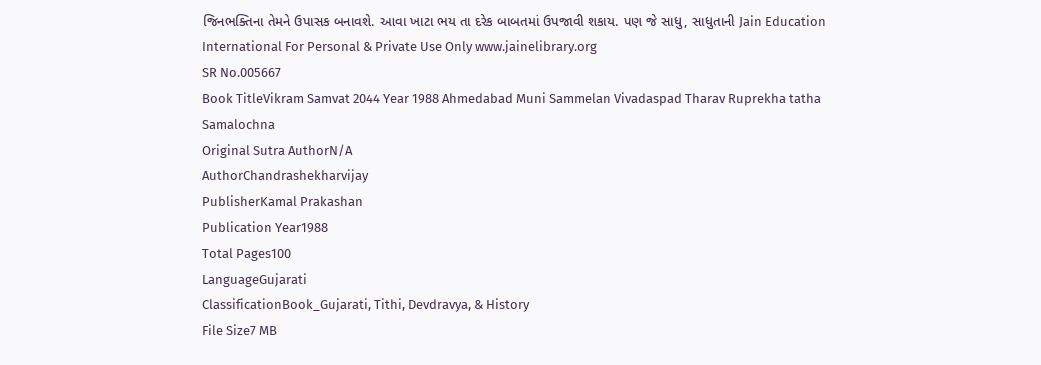જિનભક્તિના તેમને ઉપાસક બનાવશે. આવા ખાટા ભય તા દરેક બાબતમાં ઉપજાવી શકાય. પણ જે સાધુ, સાધુતાની Jain Education International For Personal & Private Use Only www.jainelibrary.org
SR No.005667
Book TitleVikram Samvat 2044 Year 1988 Ahmedabad Muni Sammelan Vivadaspad Tharav Ruprekha tatha Samalochna
Original Sutra AuthorN/A
AuthorChandrashekharvijay
PublisherKamal Prakashan
Publication Year1988
Total Pages100
LanguageGujarati
ClassificationBook_Gujarati, Tithi, Devdravya, & History
File Size7 MB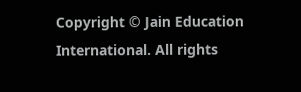Copyright © Jain Education International. All rights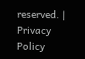reserved. | Privacy Policy